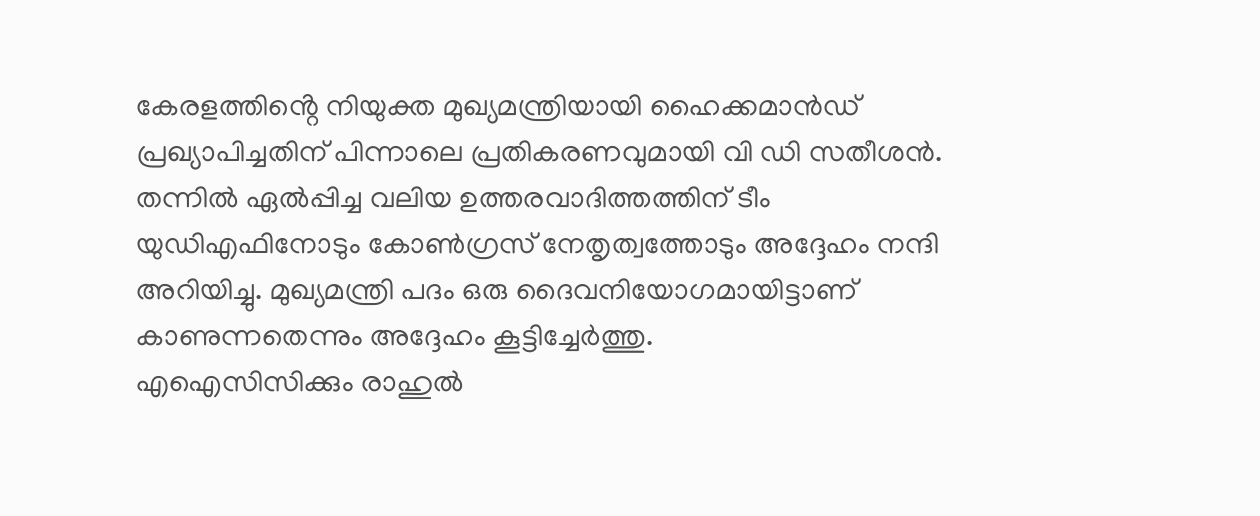കേരളത്തിൻ്റെ നിയുക്ത മുഖ്യമന്ത്രിയായി ഹൈക്കമാൻഡ് പ്രഖ്യാപിച്ചതിന് പിന്നാലെ പ്രതികരണവുമായി വി ഡി സതീശൻ. തന്നിൽ ഏൽപ്പിച്ച വലിയ ഉത്തരവാദിത്തത്തിന് ടീം യുഡിഎഫിനോടും കോൺഗ്രസ് നേതൃത്വത്തോടും അദ്ദേഹം നന്ദി അറിയിച്ചു. മുഖ്യമന്ത്രി പദം ഒരു ദൈവനിയോഗമായിട്ടാണ് കാണുന്നതെന്നും അദ്ദേഹം കൂട്ടിച്ചേർത്തു.
എഐസിസിക്കും രാഹുൽ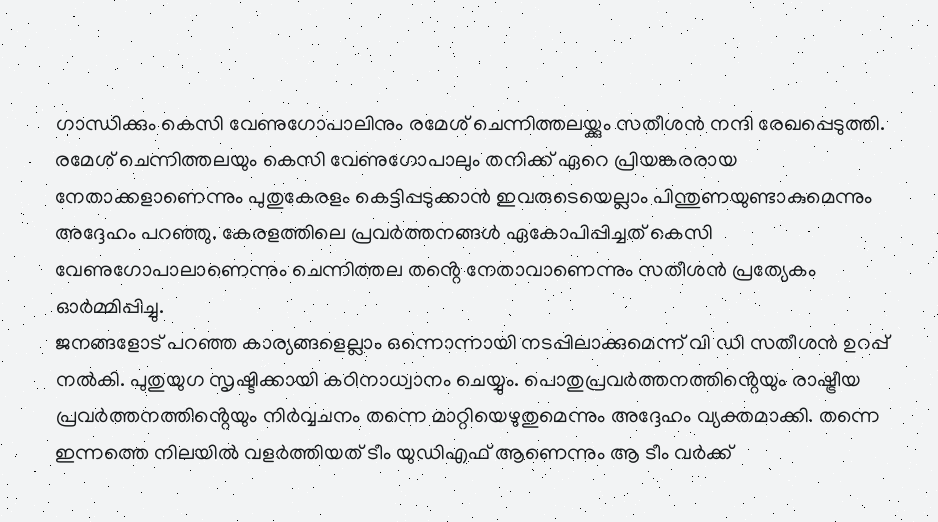ഗാന്ധിക്കും കെസി വേണുഗോപാലിനും രമേശ് ചെന്നിത്തലയ്ക്കും സതീശൻ നന്ദി രേഖപ്പെടുത്തി. രമേശ് ചെന്നിത്തലയും കെസി വേണുഗോപാലും തനിക്ക് ഏറെ പ്രിയങ്കരരായ നേതാക്കളാണെന്നും പുതുകേരളം കെട്ടിപ്പടുക്കാൻ ഇവരുടെയെല്ലാം പിന്തുണയുണ്ടാകുമെന്നും അദ്ദേഹം പറഞ്ഞു. കേരളത്തിലെ പ്രവർത്തനങ്ങൾ ഏകോപിപ്പിച്ചത് കെസി വേണുഗോപാലാണെന്നും ചെന്നിത്തല തൻ്റെ നേതാവാണെന്നും സതീശൻ പ്രത്യേകം ഓർമ്മിപ്പിച്ചു.
ജനങ്ങളോട് പറഞ്ഞ കാര്യങ്ങളെല്ലാം ഒന്നൊന്നായി നടപ്പിലാക്കുമെന്ന് വി ഡി സതീശൻ ഉറപ്പ് നൽകി. പുതുയുഗ സൃഷ്ടിക്കായി കഠിനാധ്വാനം ചെയ്യും. പൊതുപ്രവർത്തനത്തിൻ്റെയും രാഷ്ട്രീയ പ്രവർത്തനത്തിൻ്റെയും നിർവ്വചനം തന്നെ മാറ്റിയെഴുതുമെന്നും അദ്ദേഹം വ്യക്തമാക്കി. തന്നെ ഇന്നത്തെ നിലയിൽ വളർത്തിയത് ടീം യുഡിഎഫ് ആണെന്നും ആ ടീം വർക്ക്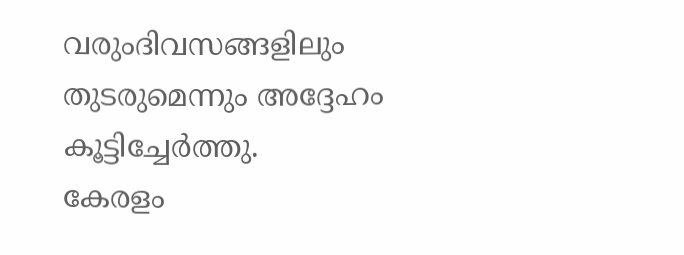വരുംദിവസങ്ങളിലും തുടരുമെന്നും അദ്ദേഹം കൂട്ടിച്ചേർത്തു.
കേരളം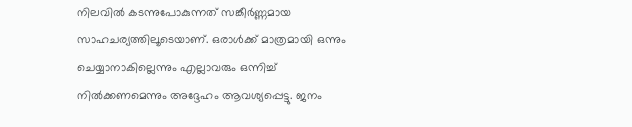നിലവിൽ കടന്നുപോകുന്നത് സങ്കീർണ്ണമായ സാഹചര്യത്തിലൂടെയാണ്. ഒരാൾക്ക് മാത്രമായി ഒന്നും ചെയ്യാനാകില്ലെന്നും എല്ലാവരും ഒന്നിച്ച് നിൽക്കണമെന്നും അദ്ദേഹം ആവശ്യപ്പെട്ടു. ജനം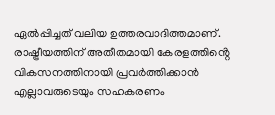ഏൽപ്പിച്ചത് വലിയ ഉത്തരവാദിത്തമാണ്. രാഷ്ട്രീയത്തിന് അതീതമായി കേരളത്തിൻ്റെ വികസനത്തിനായി പ്രവർത്തിക്കാൻ എല്ലാവരുടെയും സഹകരണം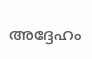അദ്ദേഹം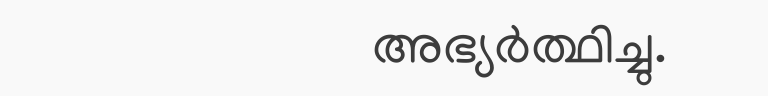അഭ്യർത്ഥിച്ചു.